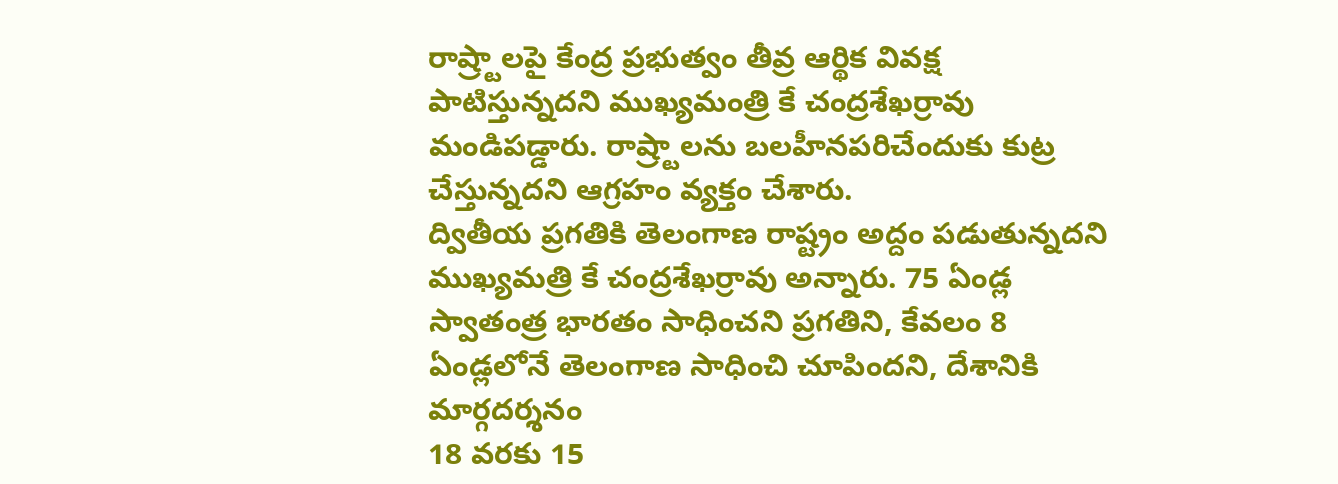రాష్ర్టాలపై కేంద్ర ప్రభుత్వం తీవ్ర ఆర్థిక వివక్ష పాటిస్తున్నదని ముఖ్యమంత్రి కే చంద్రశేఖర్రావు మండిపడ్డారు. రాష్ర్టాలను బలహీనపరిచేందుకు కుట్ర చేస్తున్నదని ఆగ్రహం వ్యక్తం చేశారు.
ద్వితీయ ప్రగతికి తెలంగాణ రాష్ట్రం అద్దం పడుతున్నదని ముఖ్యమత్రి కే చంద్రశేఖర్రావు అన్నారు. 75 ఏండ్ల స్వాతంత్ర భారతం సాధించని ప్రగతిని, కేవలం 8 ఏండ్లలోనే తెలంగాణ సాధించి చూపిందని, దేశానికి మార్గదర్శనం
18 వరకు 15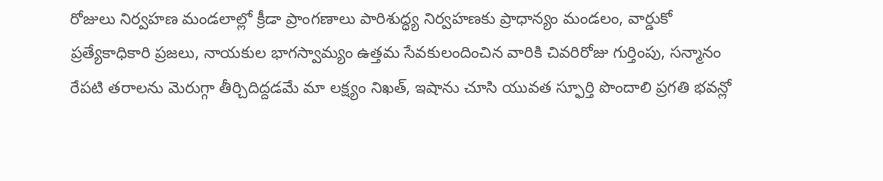రోజులు నిర్వహణ మండలాల్లో క్రీడా ప్రాంగణాలు పారిశుద్ధ్య నిర్వహణకు ప్రాధాన్యం మండలం, వార్డుకో ప్రత్యేకాధికారి ప్రజలు, నాయకుల భాగస్వామ్యం ఉత్తమ సేవకులందించిన వారికి చివరిరోజు గుర్తింపు, సన్మానం
రేపటి తరాలను మెరుగ్గా తీర్చిదిద్దడమే మా లక్ష్యం నిఖత్, ఇషాను చూసి యువత స్ఫూర్తి పొందాలి ప్రగతి భవన్లో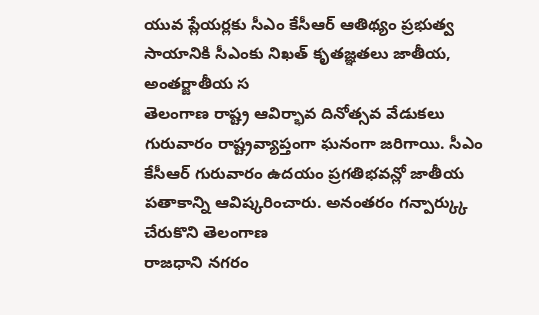యువ ప్లేయర్లకు సీఎం కేసీఆర్ ఆతిథ్యం ప్రభుత్వ సాయానికి సీఎంకు నిఖత్ కృతజ్ఞతలు జాతీయ, అంతర్జాతీయ స
తెలంగాణ రాష్ట్ర ఆవిర్భావ దినోత్సవ వేడుకలు గురువారం రాష్ట్రవ్యాప్తంగా ఘనంగా జరిగాయి. సీఎం కేసీఆర్ గురువారం ఉదయం ప్రగతిభవన్లో జాతీయ పతాకాన్ని ఆవిష్కరించారు. అనంతరం గన్పార్క్కు చేరుకొని తెలంగాణ
రాజధాని నగరం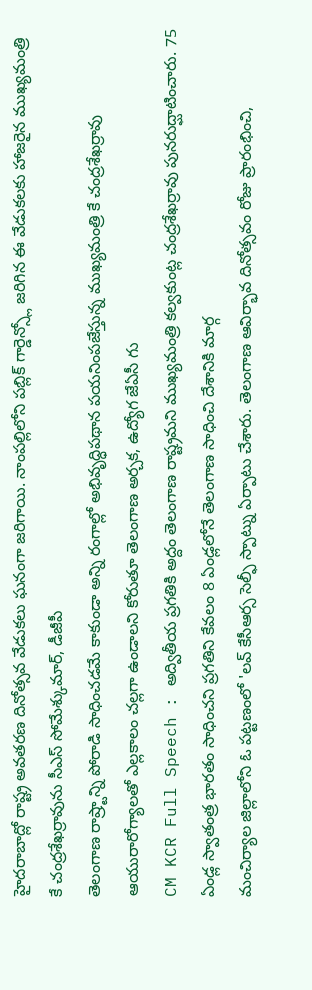హైదరాబాద్లో రాష్ట్ర అవతరణ దినోత్సవ వేడుకలు ఘనంగా జరిగాయి. నాంపల్లిలోని పబ్లిక్ గార్డెన్స్లో జరిగిన ఈ వేడుకలకు హాజరైన ముఖ్యమంత్రి కే చంద్రశేఖర్రావును సీఎస్ సోమేశ్కుమార్, డీజీపీ
తెలంగాణ రాష్ర్టాన్ని పోరాడి సాధించడమే కాకుండా అన్ని రంగాల్లో అభివృద్ధిపథాన పయనింపజేస్తున్న ముఖ్యమంత్రి కే చంద్రశేఖర్రావు ఆయురారోగ్యాలతో ఎల్లకాలం చల్లగా ఉండాలని కోరుతూ తెలంగాణ అర్చక, ఉద్యోగ జేఏసీ గు
CM KCR Full Speech : అద్వితీయ ప్రగతికి అద్దం తెలంగాణ రాష్ట్రమని ముఖ్యమంత్రి కల్వకుంట్ల చంద్రశేఖర్రావు పునరుద్ఘాటించారు. 75 ఏండ్ల స్వాతంత్ర భారతం సాధించని ప్రగతిని కేవలం 8 ఏండ్లలోనే తెలంగాణ సాధించి దేశానికి మార్గ
మంచిర్యాల జిల్లాలోని ఓ పట్టణంలో 'లవ్ కేసీఆర్స సెల్ఫీ స్పాట్ను ఏర్పాటు చేశారు. తెలంగాణ ఆవిర్భావ దినోత్సవం రోజు ప్రారంభించి,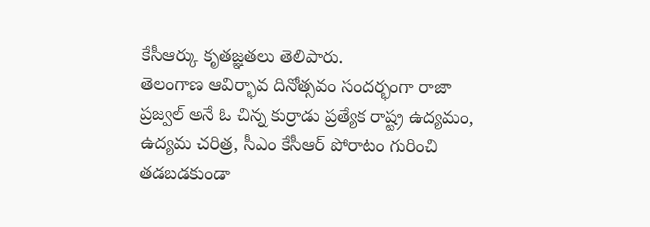కేసీఆర్కు కృతజ్ఞతలు తెలిపారు.
తెలంగాణ ఆవిర్భావ దినోత్సవం సందర్భంగా రాజా ప్రజ్వల్ అనే ఓ చిన్న కుర్రాడు ప్రత్యేక రాష్ట్ర ఉద్యమం, ఉద్యమ చరిత్ర, సీఎం కేసీఆర్ పోరాటం గురించి తడబడకుండా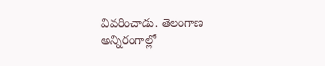వివరించాడు. తెలంగాణ అన్నిరంగాల్లో